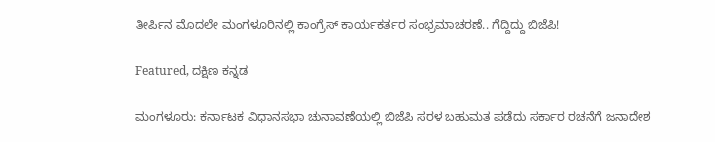ತೀರ್ಪಿನ ಮೊದಲೇ ಮಂಗಳೂರಿನಲ್ಲಿ ಕಾಂಗ್ರೆಸ್ ಕಾರ್ಯಕರ್ತರ ಸಂಭ್ರಮಾಚರಣೆ.. ಗೆದ್ದಿದ್ದು ಬಿಜೆಪಿ!

Featured, ದಕ್ಷಿಣ ಕನ್ನಡ

ಮಂಗಳೂರು: ಕರ್ನಾಟಕ ವಿಧಾನಸಭಾ ಚುನಾವಣೆಯಲ್ಲಿ ಬಿಜೆಪಿ ಸರಳ ಬಹುಮತ ಪಡೆದು ಸರ್ಕಾರ ರಚನೆಗೆ ಜನಾದೇಶ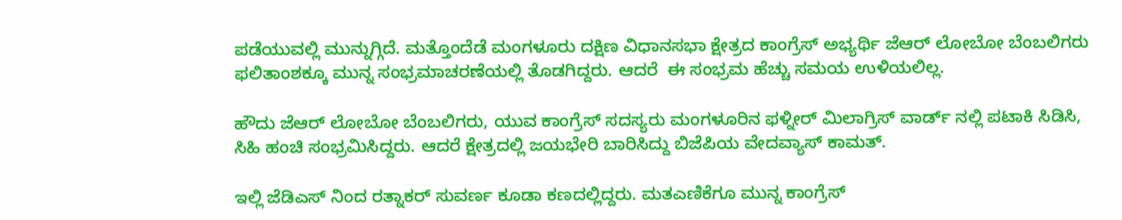ಪಡೆಯುವಲ್ಲಿ ಮುನ್ನುಗ್ಗಿದೆ. ಮತ್ತೊಂದೆಡೆ ಮಂಗಳೂರು ದಕ್ಷಿಣ ವಿಧಾನಸಭಾ ಕ್ಷೇತ್ರದ ಕಾಂಗ್ರೆಸ್ ಅಭ್ಯರ್ಥಿ ಜೆಆರ್ ಲೋಬೋ ಬೆಂಬಲಿಗರು ಫಲಿತಾಂಶಕ್ಕೂ ಮುನ್ನ ಸಂಭ್ರಮಾಚರಣೆಯಲ್ಲಿ ತೊಡಗಿದ್ದರು. ಆದರೆ  ಈ ಸಂಭ್ರಮ ಹೆಚ್ಚು ಸಮಯ ಉಳಿಯಲಿಲ್ಲ.

ಹೌದು ಜೆಆರ್ ಲೋಬೋ ಬೆಂಬಲಿಗರು, ಯುವ ಕಾಂಗ್ರೆಸ್ ಸದಸ್ಯರು ಮಂಗಳೂರಿನ ಫಳ್ನೀರ್ ಮಿಲಾಗ್ರಿಸ್ ವಾರ್ಡ್ ನಲ್ಲಿ ಪಟಾಕಿ ಸಿಡಿಸಿ, ಸಿಹಿ ಹಂಚಿ ಸಂಭ್ರಮಿಸಿದ್ದರು. ಆದರೆ ಕ್ಷೇತ್ರದಲ್ಲಿ ಜಯಭೇರಿ ಬಾರಿಸಿದ್ದು ಬಿಜೆಪಿಯ ವೇದವ್ಯಾಸ್ ಕಾಮತ್.

ಇಲ್ಲಿ ಜೆಡಿಎಸ್ ನಿಂದ ರತ್ನಾಕರ್ ಸುವರ್ಣ ಕೂಡಾ ಕಣದಲ್ಲಿದ್ದರು. ಮತಎಣಿಕೆಗೂ ಮುನ್ನ ಕಾಂಗ್ರೆಸ್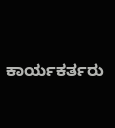ಕಾರ್ಯಕರ್ತರು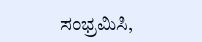ಸಂಭ್ರಮಿಸಿ,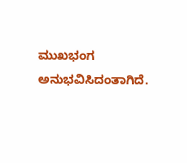ಮುಖಭಂಗ ಅನುಭವಿಸಿದಂತಾಗಿದೆ.